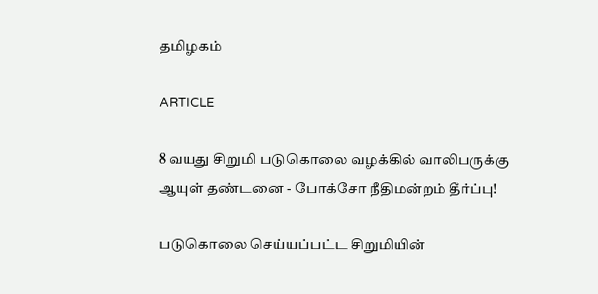தமிழகம்

ARTICLE

8 வயது சிறுமி படுகொலை வழக்கில் வாலிபருக்கு ஆயுள் தண்டனை - போக்சோ நீதிமன்றம் தீர்ப்பு!

படுகொலை செய்யப்பட்ட சிறுமியின்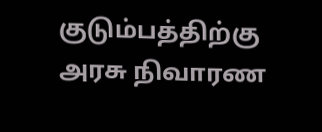குடும்பத்திற்கு அரசு நிவாரண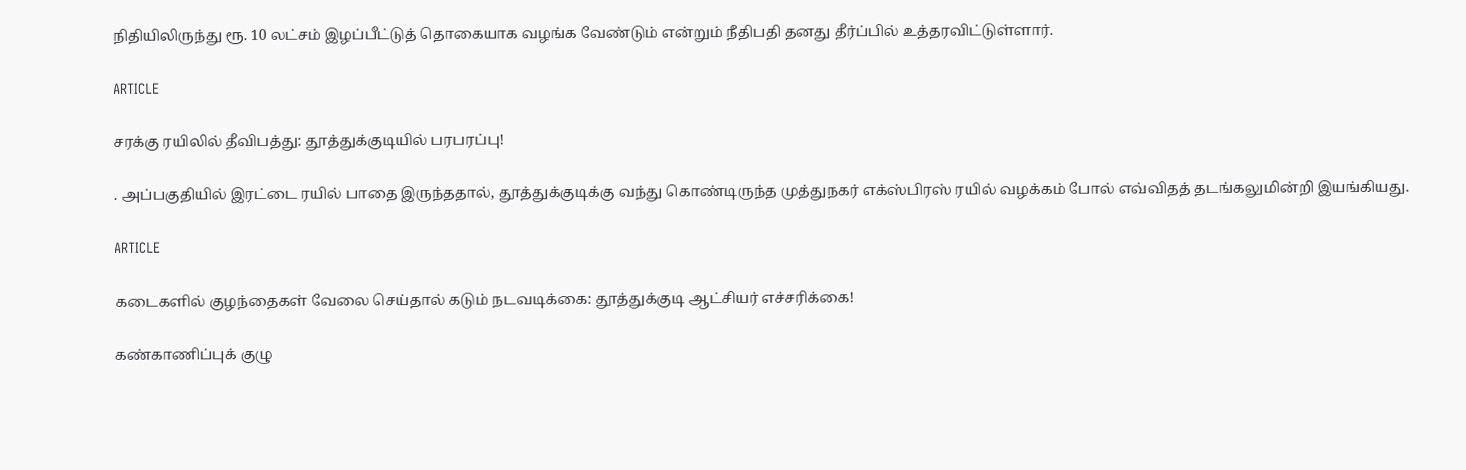நிதியிலிருந்து ரூ. 10 லட்சம் இழப்பீட்டுத் தொகையாக வழங்க வேண்டும் என்றும் நீதிபதி தனது தீர்ப்பில் உத்தரவிட்டுள்ளார்.

ARTICLE

சரக்கு ரயிலில் தீவிபத்து: தூத்துக்குடியில் பரபரப்பு!

. அப்பகுதியில் இரட்டை ரயில் பாதை இருந்ததால், தூத்துக்குடிக்கு வந்து கொண்டிருந்த முத்துநகர் எக்ஸ்பிரஸ் ரயில் வழக்கம் போல் எவ்விதத் தடங்கலுமின்றி இயங்கியது.

ARTICLE

கடைகளில் குழந்தைகள் வேலை செய்தால் கடும் நடவடிக்கை: தூத்துக்குடி ஆட்சியர் எச்சரிக்கை!

கண்காணிப்புக் குழு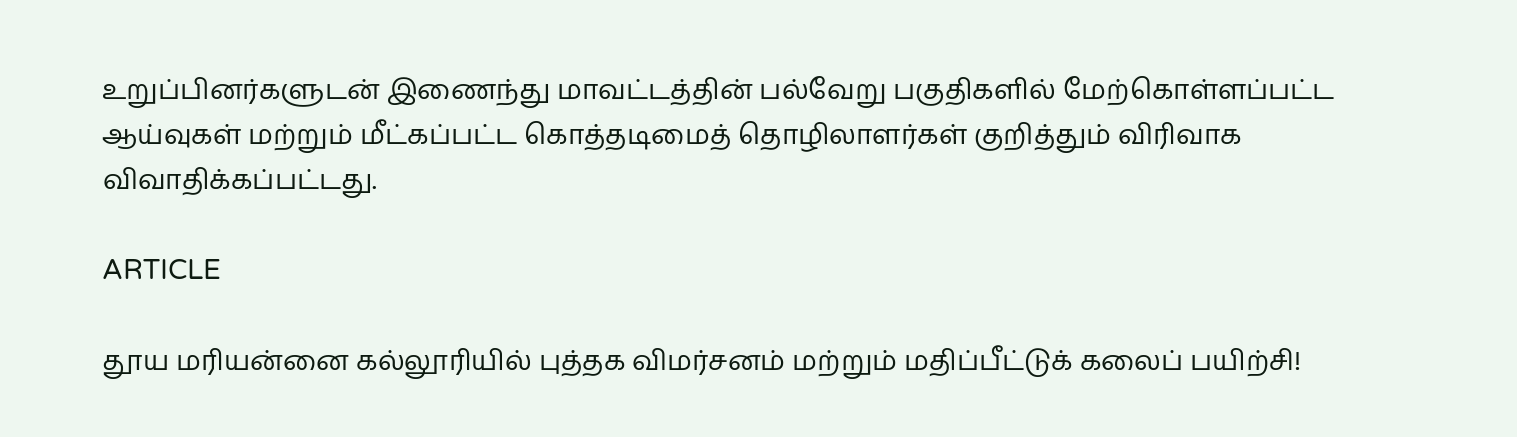உறுப்பினர்களுடன் இணைந்து மாவட்டத்தின் பல்வேறு பகுதிகளில் மேற்கொள்ளப்பட்ட ஆய்வுகள் மற்றும் மீட்கப்பட்ட கொத்தடிமைத் தொழிலாளர்கள் குறித்தும் விரிவாக விவாதிக்கப்பட்டது.

ARTICLE

தூய மரியன்னை கல்லூரியில் புத்தக விமர்சனம் மற்றும் மதிப்பீட்டுக் கலைப் பயிற்சி!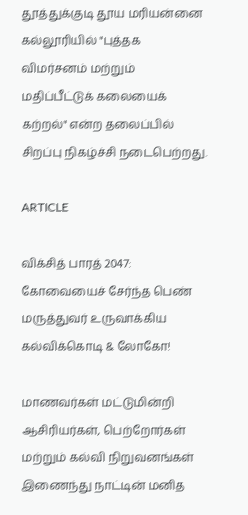தூத்துக்குடி தூய மரியன்னை கல்லூரியில் "புத்தக விமர்சனம் மற்றும் மதிப்பீட்டுக் கலையைக் கற்றல்" என்ற தலைப்பில் சிறப்பு நிகழ்ச்சி நடைபெற்றது.

ARTICLE

விக்சித் பாரத் 2047: கோவையைச் சேர்ந்த பெண் மருத்துவர் உருவாக்கிய கல்விக்கொடி & லோகோ!

மாணவர்கள் மட்டுமின்றி ஆசிரியர்கள், பெற்றோர்கள் மற்றும் கல்வி நிறுவனங்கள் இணைந்து நாட்டின் மனித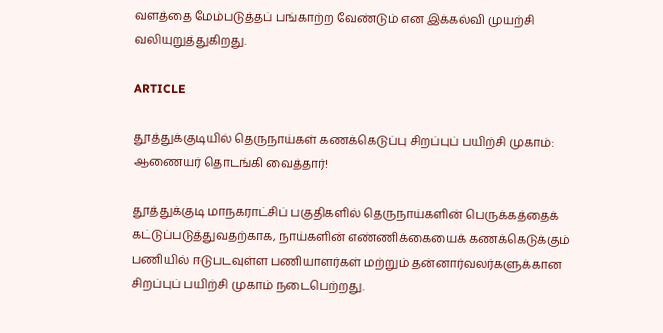வளத்தை மேம்படுத்தப் பங்காற்ற வேண்டும் என இக்கல்வி முயற்சி வலியுறுத்துகிறது.

ARTICLE

தூத்துக்குடியில் தெருநாய்கள் கணக்கெடுப்பு சிறப்புப் பயிற்சி முகாம்: ஆணையர் தொடங்கி வைத்தார்!

தூத்துக்குடி மாநகராட்சிப் பகுதிகளில் தெருநாய்களின் பெருக்கத்தைக் கட்டுப்படுத்துவதற்காக, நாய்களின் எண்ணிக்கையைக் கணக்கெடுக்கும் பணியில் ஈடுபடவுள்ள பணியாளர்கள் மற்றும் தன்னார்வலர்களுக்கான சிறப்புப் பயிற்சி முகாம் நடைபெற்றது.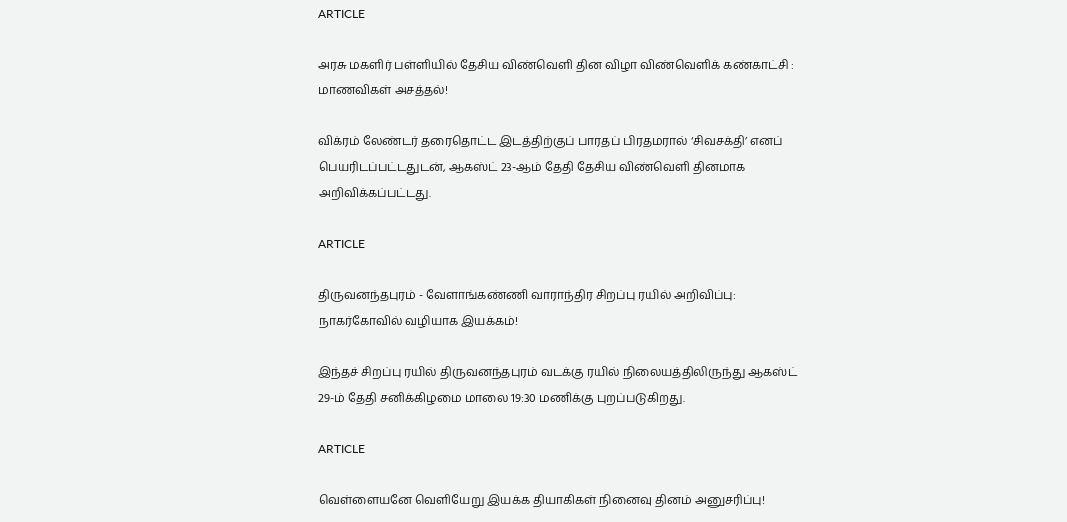ARTICLE

அரசு மகளிர் பள்ளியில் தேசிய விண்வெளி தின விழா விண்வெளிக் கண்காட்சி : மாணவிகள் அசத்தல்!

விக்ரம் லேண்டர் தரைதொட்ட இடத்திற்குப் பாரதப் பிரதமரால் ‘சிவசக்தி’ எனப் பெயரிடப்பட்டதுடன், ஆகஸ்ட் 23-ஆம் தேதி தேசிய விண்வெளி தினமாக அறிவிக்கப்பட்டது.

ARTICLE

திருவனந்தபுரம் - வேளாங்கண்ணி வாராந்திர சிறப்பு ரயில் அறிவிப்பு: நாகர்கோவில் வழியாக இயக்கம்!

இந்தச் சிறப்பு ரயில் திருவனந்தபுரம் வடக்கு ரயில் நிலையத்திலிருந்து ஆகஸ்ட் 29-ம் தேதி சனிக்கிழமை மாலை 19:30 மணிக்கு புறப்படுகிறது.

ARTICLE

வெள்ளையனே வெளியேறு இயக்க தியாகிகள் நினைவு தினம் அனுசரிப்பு!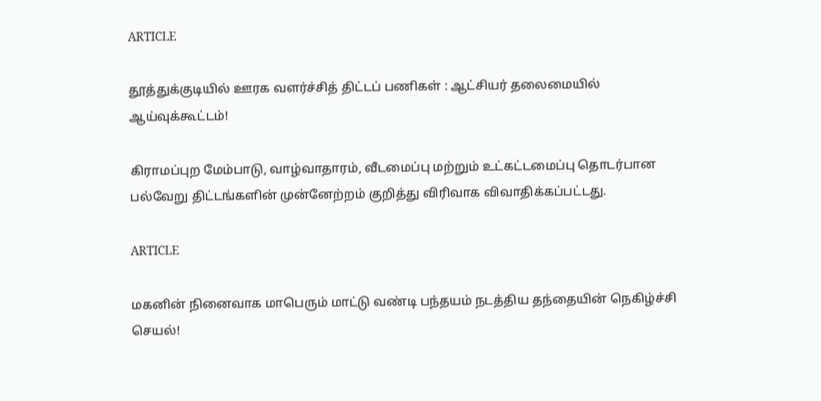ARTICLE

தூத்துக்குடியில் ஊரக வளர்ச்சித் திட்டப் பணிகள் : ஆட்சியர் தலைமையில் ஆய்வுக்கூட்டம்!

கிராமப்புற மேம்பாடு, வாழ்வாதாரம், வீடமைப்பு மற்றும் உட்கட்டமைப்பு தொடர்பான பல்வேறு திட்டங்களின் முன்னேற்றம் குறித்து விரிவாக விவாதிக்கப்பட்டது.

ARTICLE

மகனின் நினைவாக மாபெரும் மாட்டு வண்டி பந்தயம் நடத்திய தந்தையின் நெகிழ்ச்சி செயல்!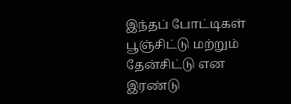இந்தப் போட்டிகள் பூஞ்சிட்டு மற்றும் தேன்சிட்டு என இரண்டு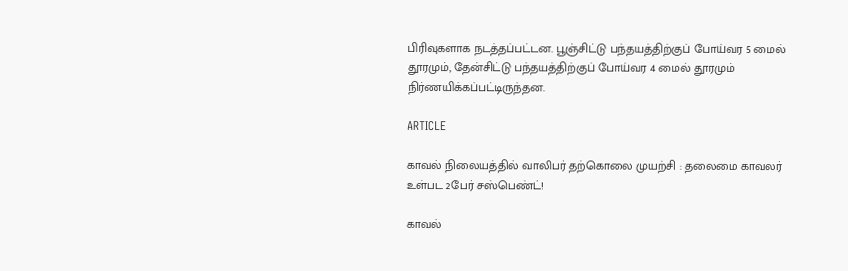பிரிவுகளாக நடத்தப்பட்டன. பூஞ்சிட்டு பந்தயத்திற்குப் போய்வர 5 மைல் தூரமும், தேன்சிட்டு பந்தயத்திற்குப் போய்வர 4 மைல் தூரமும் நிர்ணயிக்கப்பட்டிருந்தன.

ARTICLE

காவல் நிலையத்தில் வாலிபர் தற்கொலை முயற்சி : தலைமை காவலர் உள்பட 2பேர் சஸ்பெண்ட்!

காவல்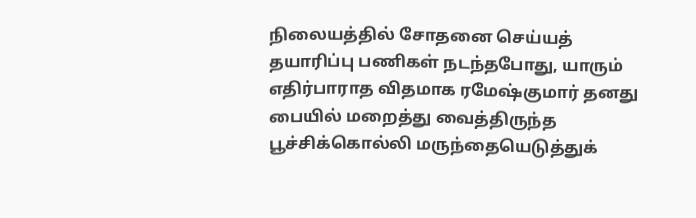நிலையத்தில் சோதனை செய்யத் தயாரிப்பு பணிகள் நடந்தபோது, யாரும் எதிர்பாராத விதமாக ரமேஷ்குமார் தனது பையில் மறைத்து வைத்திருந்த பூச்சிக்கொல்லி மருந்தையெடுத்துக்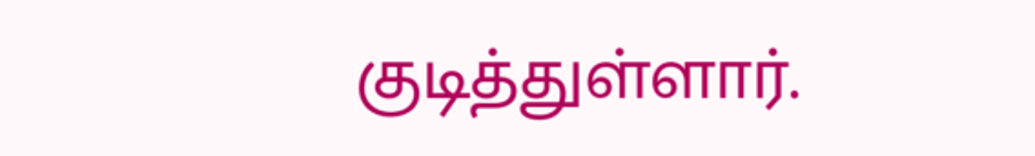குடித்துள்ளார்.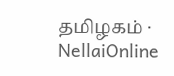தமிழகம் · NellaiOnline